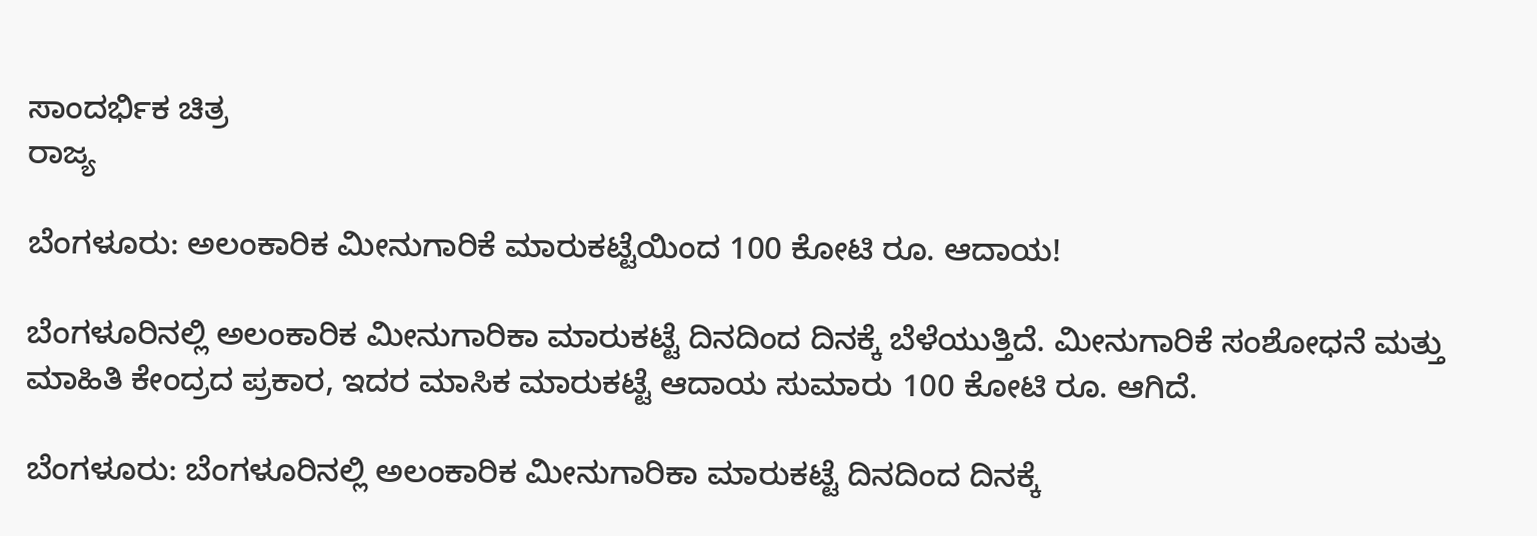ಸಾಂದರ್ಭಿಕ ಚಿತ್ರ
ರಾಜ್ಯ

ಬೆಂಗಳೂರು: ಅಲಂಕಾರಿಕ ಮೀನುಗಾರಿಕೆ ಮಾರುಕಟ್ಟೆಯಿಂದ 100 ಕೋಟಿ ರೂ. ಆದಾಯ!

ಬೆಂಗಳೂರಿನಲ್ಲಿ ಅಲಂಕಾರಿಕ ಮೀನುಗಾರಿಕಾ ಮಾರುಕಟ್ಟೆ ದಿನದಿಂದ ದಿನಕ್ಕೆ ಬೆಳೆಯುತ್ತಿದೆ. ಮೀನುಗಾರಿಕೆ ಸಂಶೋಧನೆ ಮತ್ತು ಮಾಹಿತಿ ಕೇಂದ್ರದ ಪ್ರಕಾರ, ಇದರ ಮಾಸಿಕ ಮಾರುಕಟ್ಟೆ ಆದಾಯ ಸುಮಾರು 100 ಕೋಟಿ ರೂ. ಆಗಿದೆ.

ಬೆಂಗಳೂರು: ಬೆಂಗಳೂರಿನಲ್ಲಿ ಅಲಂಕಾರಿಕ ಮೀನುಗಾರಿಕಾ ಮಾರುಕಟ್ಟೆ ದಿನದಿಂದ ದಿನಕ್ಕೆ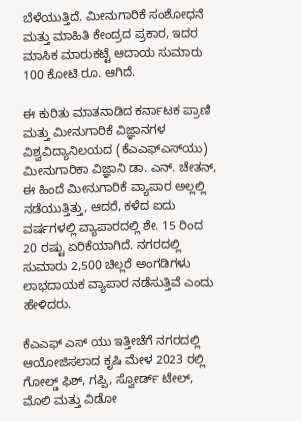ಬೆಳೆಯುತ್ತಿದೆ. ಮೀನುಗಾರಿಕೆ ಸಂಶೋಧನೆ ಮತ್ತು ಮಾಹಿತಿ ಕೇಂದ್ರದ ಪ್ರಕಾರ, ಇದರ ಮಾಸಿಕ ಮಾರುಕಟ್ಟೆ ಆದಾಯ ಸುಮಾರು 100 ಕೋಟಿ ರೂ. ಆಗಿದೆ.

ಈ ಕುರಿತು ಮಾತನಾಡಿದ ಕರ್ನಾಟಕ ಪ್ರಾಣಿ ಮತ್ತು ಮೀನುಗಾರಿಕೆ ವಿಜ್ಞಾನಗಳ ವಿಶ್ವವಿದ್ಯಾನಿಲಯದ (ಕೆಎಎಫ್‌ಎಸ್‌ಯು) ಮೀನುಗಾರಿಕಾ ವಿಜ್ಞಾನಿ ಡಾ. ಎನ್. ಚೇತನ್, ಈ ಹಿಂದೆ ಮೀನುಗಾರಿಕೆ ವ್ಯಾಪಾರ ಅಲ್ಲಲ್ಲಿ ನಡೆಯುತ್ತಿತ್ತು, ಆದರೆ, ಕಳೆದ ಐದು ವರ್ಷಗಳಲ್ಲಿ ವ್ಯಾಪಾರದಲ್ಲಿ ಶೇ. 15 ರಿಂದ 20 ರಷ್ಟು ಏರಿಕೆಯಾಗಿದೆ. ನಗರದಲ್ಲಿ ಸುಮಾರು 2,500 ಚಿಲ್ಲರೆ ಅಂಗಡಿಗಳು ಲಾಭದಾಯಕ ವ್ಯಾಪಾರ ನಡೆಸುತ್ತಿವೆ ಎಂದು ಹೇಳಿದರು.

ಕೆಎಎಫ್ ಎಸ್ ಯು ಇತ್ತೀಚೆಗೆ ನಗರದಲ್ಲಿ ಆಯೋಜಿಸಲಾದ ಕೃಷಿ ಮೇಳ 2023 ರಲ್ಲಿ ಗೋಲ್ಡ್ ಫಿಶ್, ಗಪ್ಪಿ, ಸ್ವೋರ್ಡ್ ಟೇಲ್, ಮೊಲಿ ಮತ್ತು ವಿಡೋ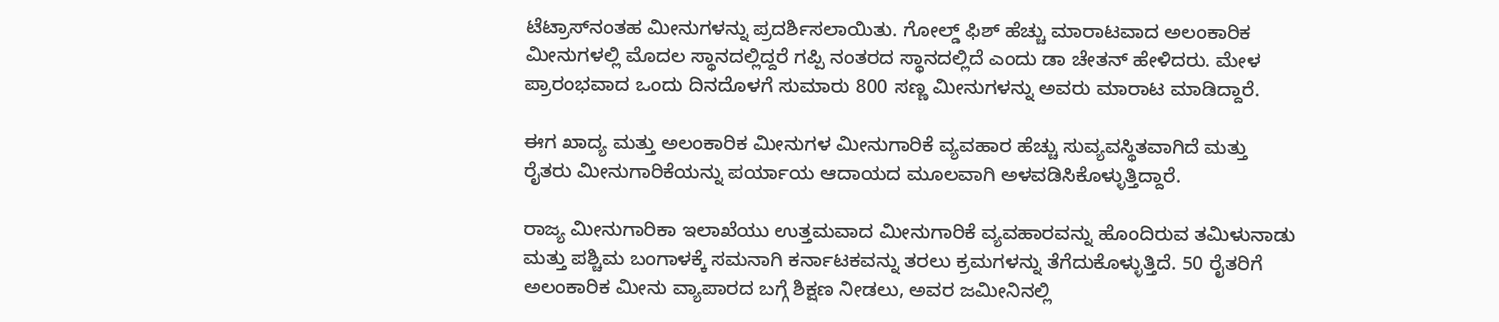ಟೆಟ್ರಾಸ್‌ನಂತಹ ಮೀನುಗಳನ್ನು ಪ್ರದರ್ಶಿಸಲಾಯಿತು. ಗೋಲ್ಡ್ ಫಿಶ್ ಹೆಚ್ಚು ಮಾರಾಟವಾದ ಅಲಂಕಾರಿಕ ಮೀನುಗಳಲ್ಲಿ ಮೊದಲ ಸ್ಥಾನದಲ್ಲಿದ್ದರೆ ಗಪ್ಪಿ ನಂತರದ ಸ್ಥಾನದಲ್ಲಿದೆ ಎಂದು ಡಾ ಚೇತನ್ ಹೇಳಿದರು. ಮೇಳ ಪ್ರಾರಂಭವಾದ ಒಂದು ದಿನದೊಳಗೆ ಸುಮಾರು 800 ಸಣ್ಣ ಮೀನುಗಳನ್ನು ಅವರು ಮಾರಾಟ ಮಾಡಿದ್ದಾರೆ.

ಈಗ ಖಾದ್ಯ ಮತ್ತು ಅಲಂಕಾರಿಕ ಮೀನುಗಳ ಮೀನುಗಾರಿಕೆ ವ್ಯವಹಾರ ಹೆಚ್ಚು ಸುವ್ಯವಸ್ಥಿತವಾಗಿದೆ ಮತ್ತು ರೈತರು ಮೀನುಗಾರಿಕೆಯನ್ನು ಪರ್ಯಾಯ ಆದಾಯದ ಮೂಲವಾಗಿ ಅಳವಡಿಸಿಕೊಳ್ಳುತ್ತಿದ್ದಾರೆ.

ರಾಜ್ಯ ಮೀನುಗಾರಿಕಾ ಇಲಾಖೆಯು ಉತ್ತಮವಾದ ಮೀನುಗಾರಿಕೆ ವ್ಯವಹಾರವನ್ನು ಹೊಂದಿರುವ ತಮಿಳುನಾಡು ಮತ್ತು ಪಶ್ಚಿಮ ಬಂಗಾಳಕ್ಕೆ ಸಮನಾಗಿ ಕರ್ನಾಟಕವನ್ನು ತರಲು ಕ್ರಮಗಳನ್ನು ತೆಗೆದುಕೊಳ್ಳುತ್ತಿದೆ. 50 ರೈತರಿಗೆ ಅಲಂಕಾರಿಕ ಮೀನು ವ್ಯಾಪಾರದ ಬಗ್ಗೆ ಶಿಕ್ಷಣ ನೀಡಲು, ಅವರ ಜಮೀನಿನಲ್ಲಿ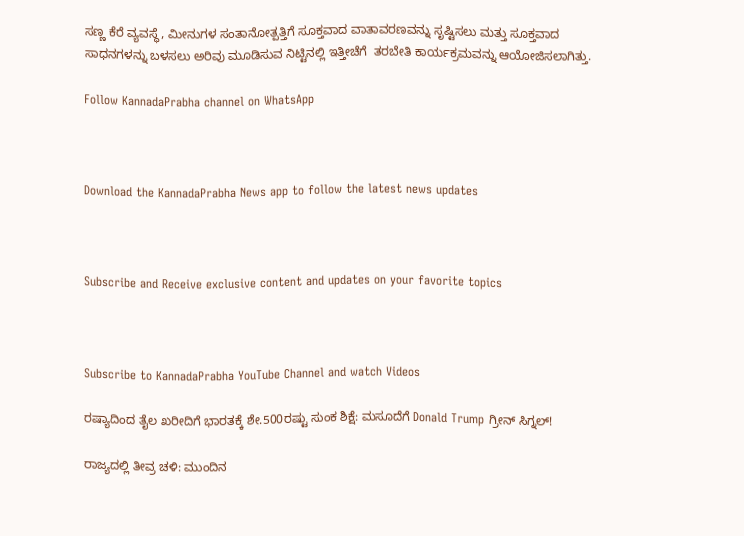ಸಣ್ಣ ಕೆರೆ ವ್ಯವಸ್ಥೆ, ಮೀನುಗಳ ಸಂತಾನೋತ್ಪತ್ತಿಗೆ ಸೂಕ್ತವಾದ ವಾತಾವರಣವನ್ನು ಸೃಷ್ಟಿಸಲು ಮತ್ತು ಸೂಕ್ತವಾದ ಸಾಧನಗಳನ್ನು ಬಳಸಲು ಅರಿವು ಮೂಡಿಸುವ ನಿಟ್ಟಿನಲ್ಲಿ ಇತ್ತೀಚೆಗೆ  ತರಬೇತಿ ಕಾರ್ಯಕ್ರಮವನ್ನು ಆಯೋಜಿಸಲಾಗಿತ್ತು.

Follow KannadaPrabha channel on WhatsApp



Download the KannadaPrabha News app to follow the latest news updates



Subscribe and Receive exclusive content and updates on your favorite topics



Subscribe to KannadaPrabha YouTube Channel and watch Videos

ರಷ್ಯಾದಿಂದ ತೈಲ ಖರೀದಿಗೆ ಭಾರತಕ್ಕೆ ಶೇ.500ರಷ್ಟು ಸುಂಕ ಶಿಕ್ಷೆ: ಮಸೂದೆಗೆ Donald Trump ಗ್ರೀನ್ ಸಿಗ್ನಲ್!

ರಾಜ್ಯದಲ್ಲಿ ತೀವ್ರ ಚಳಿ: ಮುಂದಿನ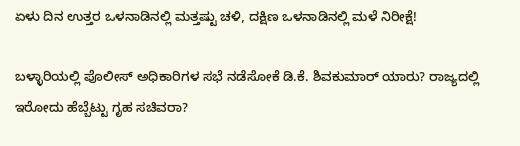ಏಳು ದಿನ ಉತ್ತರ ಒಳನಾಡಿನಲ್ಲಿ ಮತ್ತಷ್ಟು ಚಳಿ, ದಕ್ಷಿಣ ಒಳನಾಡಿನಲ್ಲಿ ಮಳೆ ನಿರೀಕ್ಷೆ!

ಬಳ್ಳಾರಿಯಲ್ಲಿ ಪೊಲೀಸ್ ಅಧಿಕಾರಿಗಳ ಸಭೆ ನಡೆಸೋಕೆ ಡಿ.ಕೆ. ಶಿವಕುಮಾರ್‌ ಯಾರು? ರಾಜ್ಯದಲ್ಲಿ ಇರೋದು ಹೆಬ್ಬೆಟ್ಟು ಗೃಹ ಸಚಿವರಾ?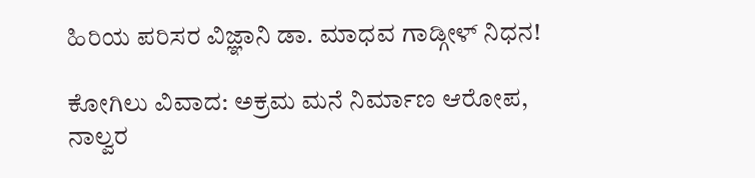ಹಿರಿಯ ಪರಿಸರ ವಿಜ್ಞಾನಿ ಡಾ. ಮಾಧವ ಗಾಡ್ಗೀಳ್ ನಿಧನ!

ಕೋಗಿಲು ವಿವಾದ: ಅಕ್ರಮ ಮನೆ ನಿರ್ಮಾಣ ಆರೋಪ, ನಾಲ್ವರ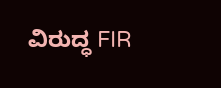ವಿರುದ್ಧ FIR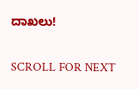ದಾಖಲು!

SCROLL FOR NEXT